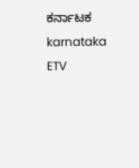ಕರ್ನಾಟಕ
karnataka
ETV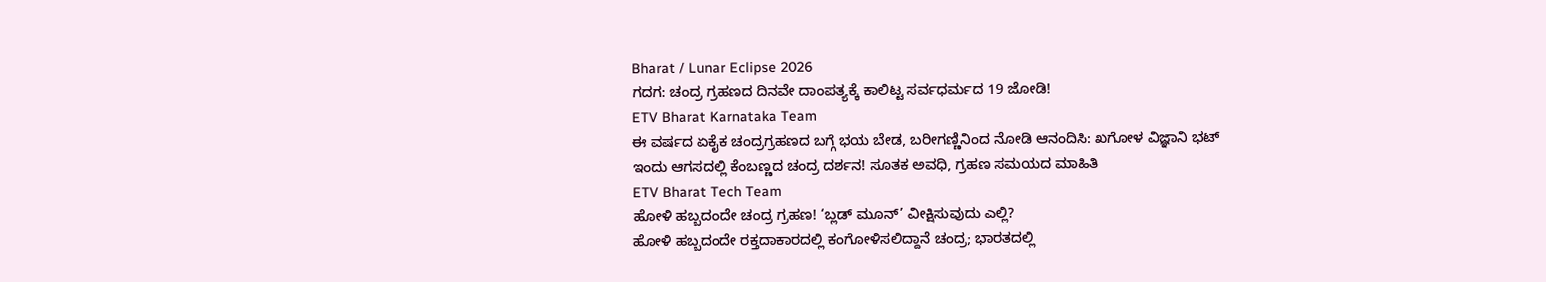Bharat / Lunar Eclipse 2026
ಗದಗ: ಚಂದ್ರ ಗ್ರಹಣದ ದಿನವೇ ದಾಂಪತ್ಯಕ್ಕೆ ಕಾಲಿಟ್ಟ ಸರ್ವಧರ್ಮದ 19 ಜೋಡಿ!
ETV Bharat Karnataka Team
ಈ ವರ್ಷದ ಏಕೈಕ ಚಂದ್ರಗ್ರಹಣದ ಬಗ್ಗೆ ಭಯ ಬೇಡ, ಬರೀಗಣ್ಣಿನಿಂದ ನೋಡಿ ಆನಂದಿಸಿ: ಖಗೋಳ ವಿಜ್ಞಾನಿ ಭಟ್
ಇಂದು ಆಗಸದಲ್ಲಿ ಕೆಂಬಣ್ಣದ ಚಂದ್ರ ದರ್ಶನ! ಸೂತಕ ಅವಧಿ, ಗ್ರಹಣ ಸಮಯದ ಮಾಹಿತಿ
ETV Bharat Tech Team
ಹೋಳಿ ಹಬ್ಬದಂದೇ ಚಂದ್ರ ಗ್ರಹಣ! ‘ಬ್ಲಡ್ ಮೂನ್’ ವೀಕ್ಷಿಸುವುದು ಎಲ್ಲಿ?
ಹೋಳಿ ಹಬ್ಬದಂದೇ ರಕ್ತದಾಕಾರದಲ್ಲಿ ಕಂಗೋಳಿಸಲಿದ್ದಾನೆ ಚಂದ್ರ; ಭಾರತದಲ್ಲಿ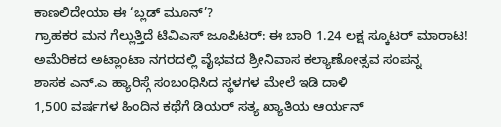ಕಾಣಲಿದೇಯಾ ಈ ‘ಬ್ಲಡ್ ಮೂನ್’?
ಗ್ರಾಹಕರ ಮನ ಗೆಲ್ಲುತ್ತಿದೆ ಟಿವಿಎಸ್ ಜೂಪಿಟರ್: ಈ ಬಾರಿ 1.24 ಲಕ್ಷ ಸ್ಕೂಟರ್ ಮಾರಾಟ!
ಅಮೆರಿಕದ ಅಟ್ಲಾಂಟಾ ನಗರದಲ್ಲಿ ವೈಭವದ ಶ್ರೀನಿವಾಸ ಕಲ್ಯಾಣೋತ್ಸವ ಸಂಪನ್ನ
ಶಾಸಕ ಎನ್.ಎ ಹ್ಯಾರಿಸ್ಗೆ ಸಂಬಂಧಿಸಿದ ಸ್ಥಳಗಳ ಮೇಲೆ ಇಡಿ ದಾಳಿ
1,500 ವರ್ಷಗಳ ಹಿಂದಿನ ಕಥೆಗೆ ಡಿಯರ್ ಸತ್ಯ ಖ್ಯಾತಿಯ ಆರ್ಯನ್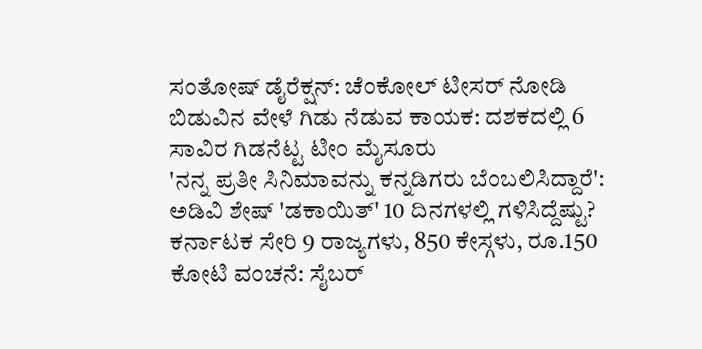ಸಂತೋಷ್ ಡೈರೆಕ್ಷನ್: ಚೆಂಕೋಲ್ ಟೀಸರ್ ನೋಡಿ
ಬಿಡುವಿನ ವೇಳೆ ಗಿಡು ನೆಡುವ ಕಾಯಕ: ದಶಕದಲ್ಲಿ 6 ಸಾವಿರ ಗಿಡನೆಟ್ಟ ಟೀಂ ಮೈಸೂರು
'ನನ್ನ ಪ್ರತೀ ಸಿನಿಮಾವನ್ನು ಕನ್ನಡಿಗರು ಬೆಂಬಲಿಸಿದ್ದಾರೆ': ಅಡಿವಿ ಶೇಷ್ 'ಡಕಾಯಿತ್' 10 ದಿನಗಳಲ್ಲಿ ಗಳಿಸಿದ್ದೆಷ್ಟು?
ಕರ್ನಾಟಕ ಸೇರಿ 9 ರಾಜ್ಯಗಳು, 850 ಕೇಸ್ಗಳು, ರೂ.150 ಕೋಟಿ ವಂಚನೆ: ಸೈಬರ್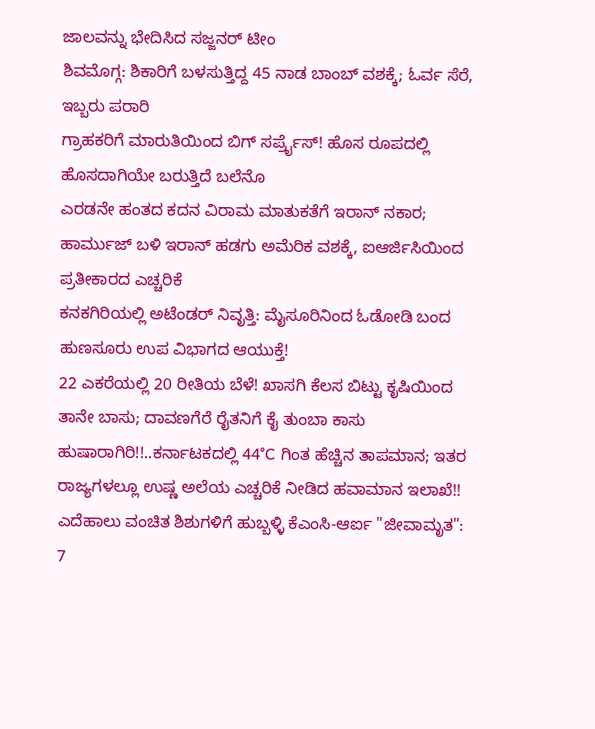ಜಾಲವನ್ನು ಭೇದಿಸಿದ ಸಜ್ಜನರ್ ಟೀಂ
ಶಿವಮೊಗ್ಗ: ಶಿಕಾರಿಗೆ ಬಳಸುತ್ತಿದ್ದ 45 ನಾಡ ಬಾಂಬ್ ವಶಕ್ಕೆ; ಓರ್ವ ಸೆರೆ, ಇಬ್ಬರು ಪರಾರಿ
ಗ್ರಾಹಕರಿಗೆ ಮಾರುತಿಯಿಂದ ಬಿಗ್ ಸರ್ಪ್ರೈಸ್! ಹೊಸ ರೂಪದಲ್ಲಿ ಹೊಸದಾಗಿಯೇ ಬರುತ್ತಿದೆ ಬಲೆನೊ
ಎರಡನೇ ಹಂತದ ಕದನ ವಿರಾಮ ಮಾತುಕತೆಗೆ ಇರಾನ್ ನಕಾರ; ಹಾರ್ಮುಜ್ ಬಳಿ ಇರಾನ್ ಹಡಗು ಅಮೆರಿಕ ವಶಕ್ಕೆ, ಐಆರ್ಜಿಸಿಯಿಂದ ಪ್ರತೀಕಾರದ ಎಚ್ಚರಿಕೆ
ಕನಕಗಿರಿಯಲ್ಲಿ ಅಟೆಂಡರ್ ನಿವೃತ್ತಿ: ಮೈಸೂರಿನಿಂದ ಓಡೋಡಿ ಬಂದ ಹುಣಸೂರು ಉಪ ವಿಭಾಗದ ಆಯುಕ್ತೆ!
22 ಎಕರೆಯಲ್ಲಿ 20 ರೀತಿಯ ಬೆಳೆ! ಖಾಸಗಿ ಕೆಲಸ ಬಿಟ್ಟು ಕೃಷಿಯಿಂದ ತಾನೇ ಬಾಸು; ದಾವಣಗೆರೆ ರೈತನಿಗೆ ಕೈ ತುಂಬಾ ಕಾಸು
ಹುಷಾರಾಗಿರಿ!!..ಕರ್ನಾಟಕದಲ್ಲಿ 44°C ಗಿಂತ ಹೆಚ್ಚಿನ ತಾಪಮಾನ; ಇತರ ರಾಜ್ಯಗಳಲ್ಲೂ ಉಷ್ಣ ಅಲೆಯ ಎಚ್ಚರಿಕೆ ನೀಡಿದ ಹವಾಮಾನ ಇಲಾಖೆ!!
ಎದೆಹಾಲು ವಂಚಿತ ಶಿಶುಗಳಿಗೆ ಹುಬ್ಬಳ್ಳಿ ಕೆಎಂಸಿ-ಆರ್ಐ "ಜೀವಾಮೃತ": 7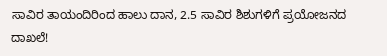ಸಾವಿರ ತಾಯಂದಿರಿಂದ ಹಾಲು ದಾನ, 2.5 ಸಾವಿರ ಶಿಶುಗಳಿಗೆ ಪ್ರಯೋಜನದ ದಾಖಲೆ!